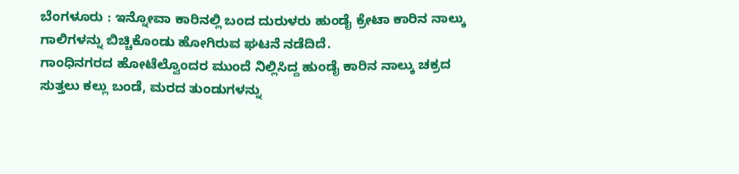ಬೆಂಗಳೂರು : ಇನ್ನೋವಾ ಕಾರಿನಲ್ಲಿ ಬಂದ ದುರುಳರು ಹುಂಡೈ ಕ್ರೇಟಾ ಕಾರಿನ ನಾಲ್ಕು ಗಾಲಿಗಳನ್ನು ಬಿಚ್ಚಿಕೊಂಡು ಹೋಗಿರುವ ಘಟನೆ ನಡೆದಿದೆ.
ಗಾಂಧಿನಗರದ ಹೋಟೆಲ್ವೊಂದರ ಮುಂದೆ ನಿಲ್ಲಿಸಿದ್ದ ಹುಂಡೈ ಕಾರಿನ ನಾಲ್ಕು ಚಕ್ರದ ಸುತ್ತಲು ಕಲ್ಲು ಬಂಡೆ, ಮರದ ತುಂಡುಗಳನ್ನು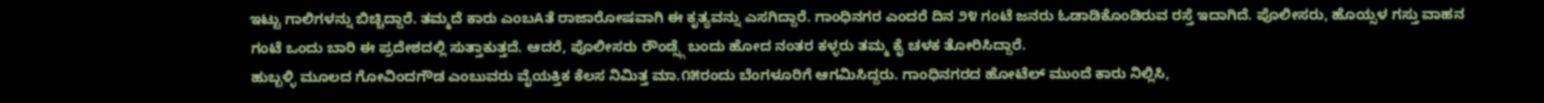ಇಟ್ಟು ಗಾಲಿಗಳನ್ನು ಬಿಚ್ಚಿದ್ದಾರೆ. ತಮ್ಮದೆ ಕಾರು ಎಂಬAತೆ ರಾಜಾರೋಷವಾಗಿ ಈ ಕೃತ್ಯವನ್ನು ಎಸಗಿದ್ದಾರೆ. ಗಾಂಧಿನಗರ ಎಂದರೆ ದಿನ ೨೪ ಗಂಟೆ ಜನರು ಓಡಾಡಿಕೊಂಡಿರುವ ರಸ್ತೆ ಇದಾಗಿದೆ. ಪೊಲೀಸರು, ಹೊಯ್ಸಳ ಗಸ್ತು ವಾಹನ ಗಂಟೆ ಒಂದು ಬಾರಿ ಈ ಪ್ರದೇಶದಲ್ಲಿ ಸುತ್ತಾಕುತ್ತದೆ. ಆದರೆ, ಪೊಲೀಸರು ರೌಂಡ್ಸ್ಗೆ ಬಂದು ಹೋದ ನಂತರ ಕಳ್ಳರು ತಮ್ಮ ಕೈ ಚಳಕ ತೋರಿಸಿದ್ದಾರೆ.
ಹುಬ್ಬಳ್ಳಿ ಮೂಲದ ಗೋವಿಂದಗೌಡ ಎಂಬುವರು ವೈಯಕ್ತಿಕ ಕೆಲಸ ನಿಮಿತ್ತ ಮಾ.೧೫ರಂದು ಬೆಂಗಳೂರಿಗೆ ಆಗಮಿಸಿದ್ದರು. ಗಾಂಧಿನಗರದ ಹೋಟೆಲ್ ಮುಂದೆ ಕಾರು ನಿಲ್ಲಿಸಿ,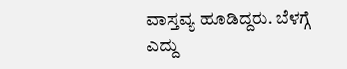ವಾಸ್ತವ್ಯ ಹೂಡಿದ್ದರು. ಬೆಳಗ್ಗೆ ಎದ್ದು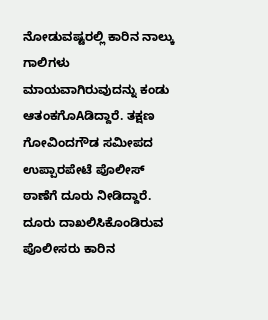ನೋಡುವಷ್ಟರಲ್ಲಿ ಕಾರಿನ ನಾಲ್ಕು ಗಾಲಿಗಳು ಮಾಯವಾಗಿರುವುದನ್ನು ಕಂಡು ಆತಂಕಗೊAಡಿದ್ದಾರೆ. ತಕ್ಷಣ ಗೋವಿಂದಗೌಡ ಸಮೀಪದ ಉಪ್ಪಾರಪೇಟೆ ಪೊಲೀಸ್ ಠಾಣೆಗೆ ದೂರು ನೀಡಿದ್ದಾರೆ.
ದೂರು ದಾಖಲಿಸಿಕೊಂಡಿರುವ ಪೊಲೀಸರು ಕಾರಿನ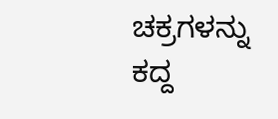ಚಕ್ರಗಳನ್ನು ಕದ್ದ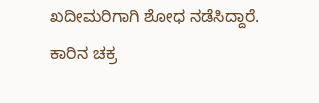ಖದೀಮರಿಗಾಗಿ ಶೋಧ ನಡೆಸಿದ್ದಾರೆ. ಕಾರಿನ ಚಕ್ರ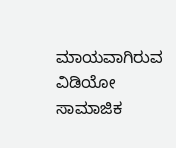ಮಾಯವಾಗಿರುವ ವಿಡಿಯೋ ಸಾಮಾಜಿಕ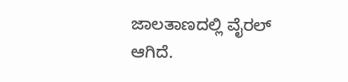ಜಾಲತಾಣದಲ್ಲಿ ವೈರಲ್ ಆಗಿದೆ.